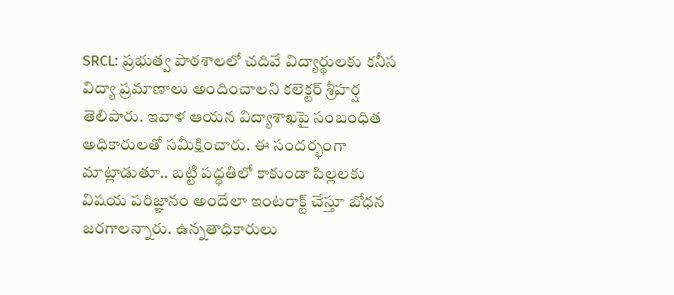SRCL: ప్రభుత్వ పాఠశాలలో చదివే విద్యార్థులకు కనీస విద్యా ప్రమాణాలు అందించాలని కలెక్టర్ శ్రీహర్ష తెలిపారు. ఇవాళ ఆయన విద్యాశాఖపై సంబంధిత అధికారులతో సమీక్షించారు. ఈ సందర్భంగా మాట్లాడుతూ.. బట్టి పద్ధతిలో కాకుండా పిల్లలకు విషయ పరిజ్ఞానం అందేలా ఇంటరాక్ట్ చేస్తూ బోధన జరగాలన్నారు. ఉన్నతాధికారులు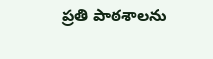ప్రతి పాఠశాలను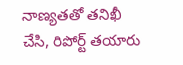నాణ్యతతో తనిఖీ చేసి, రిపోర్ట్ తయారు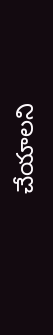చేయాలని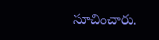సూచించారు.